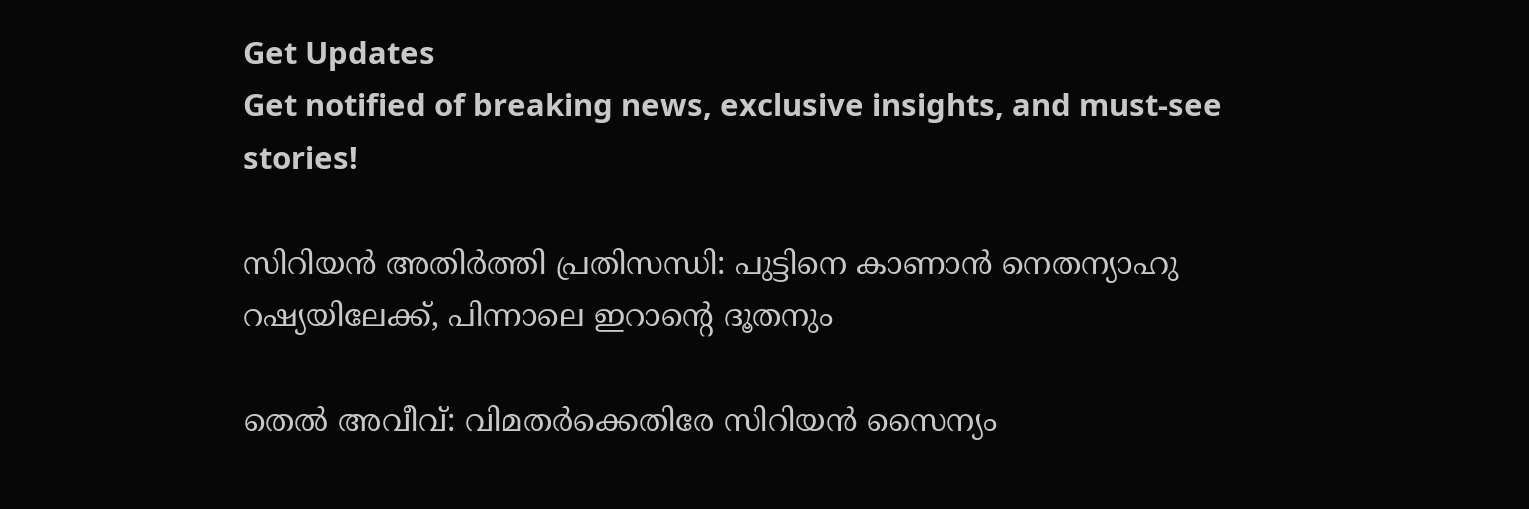Get Updates
Get notified of breaking news, exclusive insights, and must-see stories!

സിറിയന്‍ അതിര്‍ത്തി പ്രതിസന്ധി: പുട്ടിനെ കാണാന്‍ നെതന്യാഹു റഷ്യയിലേക്ക്, പിന്നാലെ ഇറാന്റെ ദൂതനും

തെല്‍ അവീവ്: വിമതര്‍ക്കെതിരേ സിറിയന്‍ സൈന്യം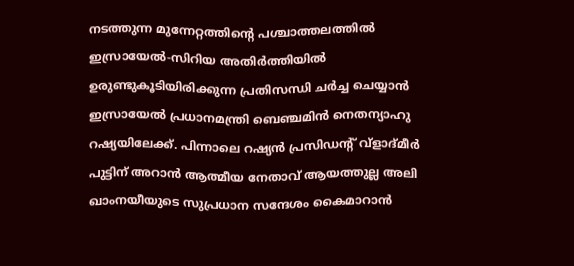നടത്തുന്ന മുന്നേറ്റത്തിന്റെ പശ്ചാത്തലത്തില്‍ ഇസ്രായേല്‍-സിറിയ അതിര്‍ത്തിയില്‍ ഉരുണ്ടുകൂടിയിരിക്കുന്ന പ്രതിസന്ധി ചര്‍ച്ച ചെയ്യാന്‍ ഇസ്രായേല്‍ പ്രധാനമന്ത്രി ബെഞ്ചമിന്‍ നെതന്യാഹു റഷ്യയിലേക്ക്. പിന്നാലെ റഷ്യന്‍ പ്രസിഡന്റ് വ്‌ളാദ്മീര്‍ പുട്ടിന് അറാന്‍ ആത്മീയ നേതാവ് ആയത്തുല്ല അലി ഖാംനയീയുടെ സുപ്രധാന സന്ദേശം കൈമാറാന്‍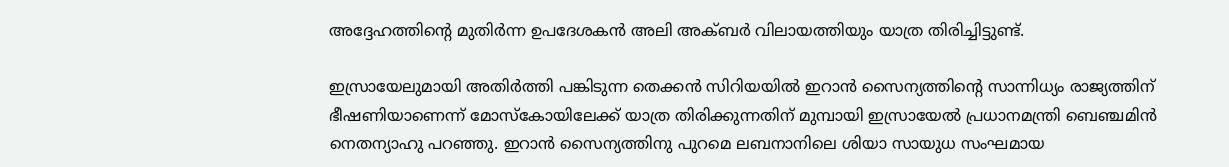അദ്ദേഹത്തിന്റെ മുതിര്‍ന്ന ഉപദേശകന്‍ അലി അക്ബര്‍ വിലായത്തിയും യാത്ര തിരിച്ചിട്ടുണ്ട്.

ഇസ്രായേലുമായി അതിര്‍ത്തി പങ്കിടുന്ന തെക്കന്‍ സിറിയയില്‍ ഇറാന്‍ സൈന്യത്തിന്റെ സാന്നിധ്യം രാജ്യത്തിന് ഭീഷണിയാണെന്ന് മോസ്‌കോയിലേക്ക് യാത്ര തിരിക്കുന്നതിന് മുമ്പായി ഇസ്രായേല്‍ പ്രധാനമന്ത്രി ബെഞ്ചമിന്‍ നെതന്യാഹു പറഞ്ഞു. ഇറാന്‍ സൈന്യത്തിനു പുറമെ ലബനാനിലെ ശിയാ സായുധ സംഘമായ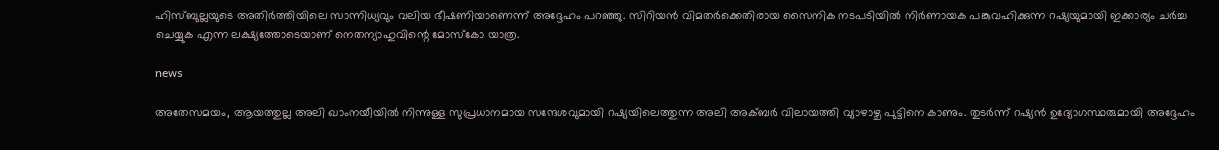ഹിസ്ബുല്ലയുടെ അതിര്‍ത്തിയിലെ സാന്നിധ്യവും വലിയ ഭീഷണിയാണെന്ന് അദ്ദേഹം പറഞ്ഞു. സിറിയന്‍ വിമതര്‍ക്കെതിരായ സൈനിക നടപടിയില്‍ നിര്‍ണായക പങ്കുവഹിക്കുന്ന റഷ്യയുമായി ഇക്കാര്യം ചര്‍ച്ച ചെയ്യുക എന്ന ലക്ഷ്യത്തോടെയാണ് നെതന്യാഹുവിന്റെ മോസ്‌കോ യാത്ര.

news

അതേസമയം, ആയത്തുല്ല അലി ഖാംനയീയില്‍ നിന്നുള്ള സുപ്രധാനമായ സന്ദേശവുമായി റഷ്യയിലെത്തുന്ന അലി അക്ബര്‍ വിലായത്തി വ്യാഴാഴ്ച പുട്ടിനെ കാണും. തുടര്‍ന്ന് റഷ്യന്‍ ഉദ്യോഗസ്ഥരുമായി അദ്ദേഹം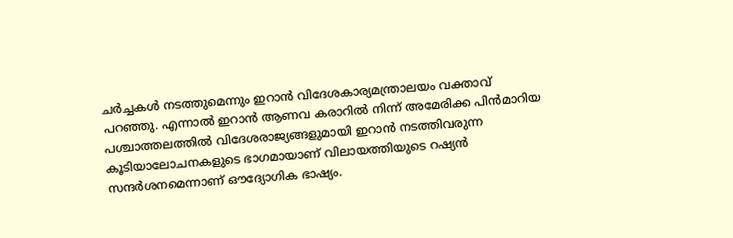ചര്‍ച്ചകള്‍ നടത്തുമെന്നും ഇറാന്‍ വിദേശകാര്യമന്ത്രാലയം വക്താവ് പറഞ്ഞു. എന്നാല്‍ ഇറാന്‍ ആണവ കരാറില്‍ നിന്ന് അമേരിക്ക പിന്‍മാറിയ പശ്ചാത്തലത്തില്‍ വിദേശരാജ്യങ്ങളുമായി ഇറാന്‍ നടത്തിവരുന്ന കൂടിയാലോചനകളുടെ ഭാഗമായാണ് വിലായത്തിയുടെ റഷ്യന്‍ സന്ദര്‍ശനമെന്നാണ് ഔദ്യോഗിക ഭാഷ്യം.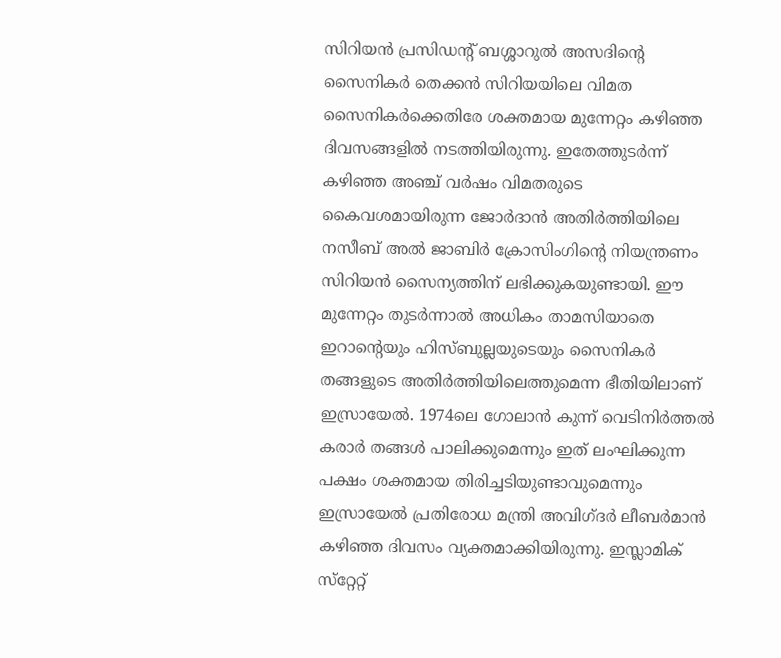സിറിയന്‍ പ്രസിഡന്റ് ബശ്ശാറുല്‍ അസദിന്റെ സൈനികര്‍ തെക്കന്‍ സിറിയയിലെ വിമത സൈനികര്‍ക്കെതിരേ ശക്തമായ മുന്നേറ്റം കഴിഞ്ഞ ദിവസങ്ങളില്‍ നടത്തിയിരുന്നു. ഇതേത്തുടര്‍ന്ന് കഴിഞ്ഞ അഞ്ച് വര്‍ഷം വിമതരുടെ കൈവശമായിരുന്ന ജോര്‍ദാന്‍ അതിര്‍ത്തിയിലെ നസീബ് അല്‍ ജാബിര്‍ ക്രോസിംഗിന്റെ നിയന്ത്രണം സിറിയന്‍ സൈന്യത്തിന് ലഭിക്കുകയുണ്ടായി. ഈ മുന്നേറ്റം തുടര്‍ന്നാല്‍ അധികം താമസിയാതെ ഇറാന്റെയും ഹിസ്ബുല്ലയുടെയും സൈനികര്‍ തങ്ങളുടെ അതിര്‍ത്തിയിലെത്തുമെന്ന ഭീതിയിലാണ് ഇസ്രായേല്‍. 1974ലെ ഗോലാന്‍ കുന്ന് വെടിനിര്‍ത്തല്‍ കരാര്‍ തങ്ങള്‍ പാലിക്കുമെന്നും ഇത് ലംഘിക്കുന്ന പക്ഷം ശക്തമായ തിരിച്ചടിയുണ്ടാവുമെന്നും ഇസ്രായേല്‍ പ്രതിരോധ മന്ത്രി അവിഗ്ദര്‍ ലീബര്‍മാന്‍ കഴിഞ്ഞ ദിവസം വ്യക്തമാക്കിയിരുന്നു. ഇസ്ലാമിക് സ്‌റ്റേറ്റ്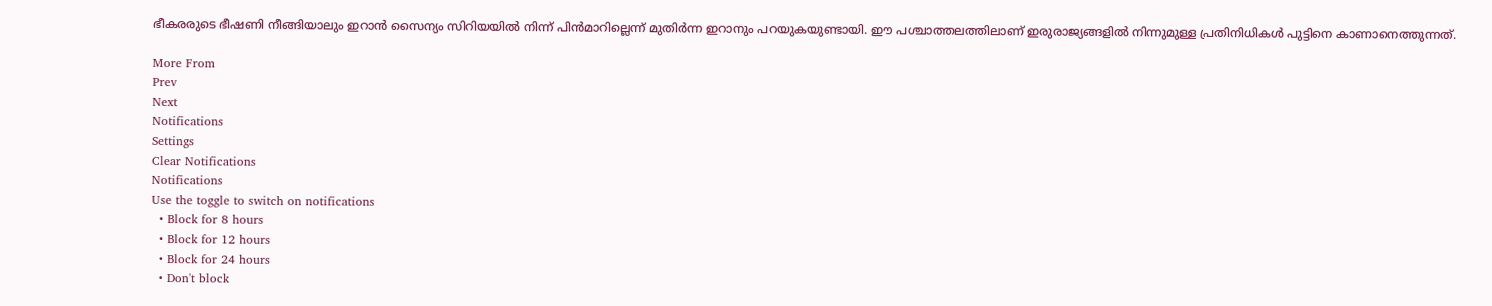ഭീകരരുടെ ഭീഷണി നീങ്ങിയാലും ഇറാന്‍ സൈന്യം സിറിയയില്‍ നിന്ന് പിന്‍മാറില്ലെന്ന് മുതിര്‍ന്ന ഇറാനും പറയുകയുണ്ടായി. ഈ പശ്ചാത്തലത്തിലാണ് ഇരുരാജ്യങ്ങളില്‍ നിന്നുമുള്ള പ്രതിനിധികള്‍ പുട്ടിനെ കാണാനെത്തുന്നത്.

More From
Prev
Next
Notifications
Settings
Clear Notifications
Notifications
Use the toggle to switch on notifications
  • Block for 8 hours
  • Block for 12 hours
  • Block for 24 hours
  • Don't block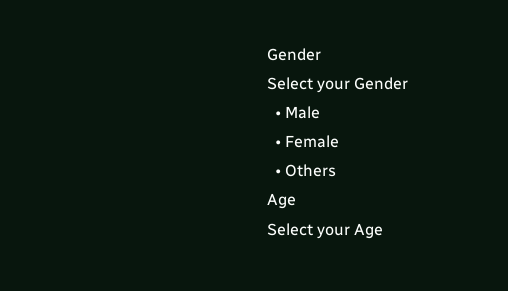Gender
Select your Gender
  • Male
  • Female
  • Others
Age
Select your Age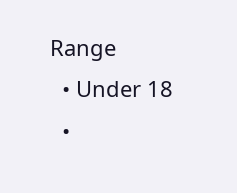Range
  • Under 18
  •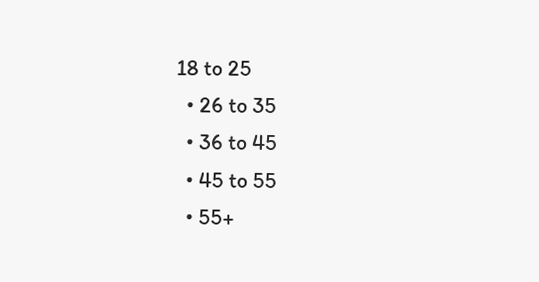18 to 25
  • 26 to 35
  • 36 to 45
  • 45 to 55
  • 55+